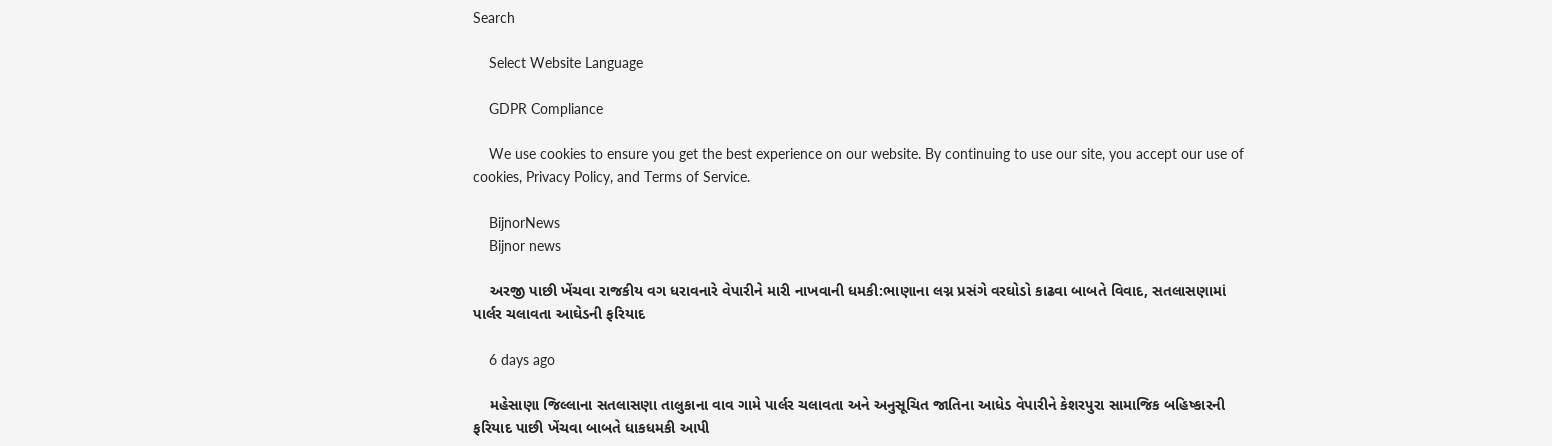Search

    Select Website Language

    GDPR Compliance

    We use cookies to ensure you get the best experience on our website. By continuing to use our site, you accept our use of cookies, Privacy Policy, and Terms of Service.

    BijnorNews
    Bijnor news

    અરજી પાછી ખેંચવા રાજકીય વગ ધરાવનારે વેપારીને મારી નાખવાની ધમકી:ભાણાના લગ્ન પ્રસંગે વરઘોડો કાઢવા બાબતે વિવાદ, સતલાસણામાં પાર્લર ચલાવતા આઘેડની ફરિયાદ

    6 days ago

    મહેસાણા જિલ્લાના સતલાસણા તાલુકાના વાવ ગામે પાર્લર ચલાવતા અને અનુસૂચિત જાતિના આધેડ વેપારીને કેશરપુરા સામાજિક બહિષ્કારની ફરિયાદ પાછી ખેંચવા બાબતે ધાકધમકી આપી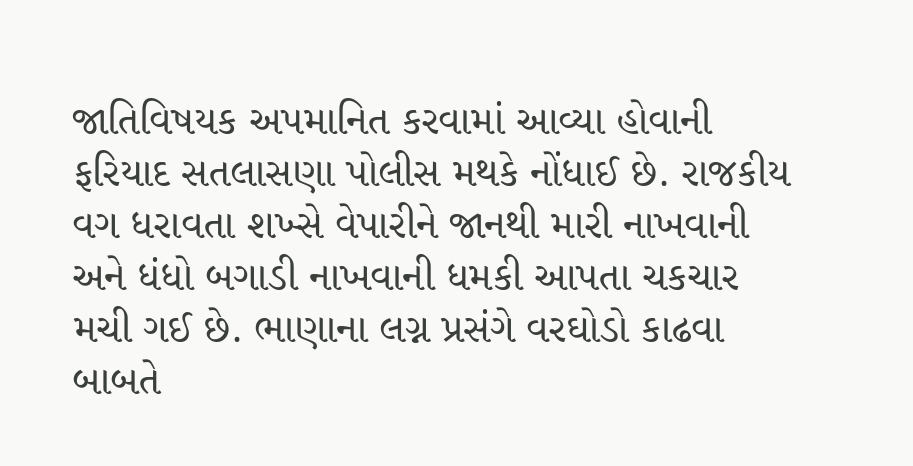જાતિવિષયક અપમાનિત કરવામાં આવ્યા હોવાની ફરિયાદ સતલાસણા પોલીસ મથકે નોંધાઈ છે. રાજકીય વગ ધરાવતા શખ્સે વેપારીને જાનથી મારી નાખવાની અને ધંધો બગાડી નાખવાની ધમકી આપતા ચકચાર મચી ગઈ છે. ભાણાના લગ્ન પ્રસંગે વરઘોડો કાઢવા બાબતે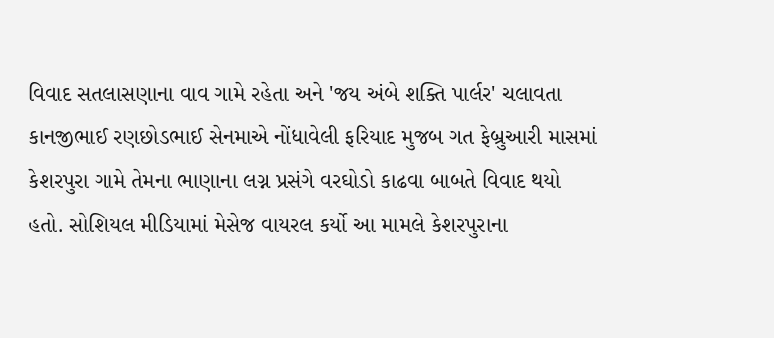વિવાદ સતલાસણાના વાવ ગામે રહેતા અને 'જય અંબે શક્તિ પાર્લર' ચલાવતા કાનજીભાઈ રણછોડભાઈ સેનમાએ નોંધાવેલી ફરિયાદ મુજબ ગત ફેબ્રુઆરી માસમાં કેશરપુરા ગામે તેમના ભાણાના લગ્ન પ્રસંગે વરઘોડો કાઢવા બાબતે વિવાદ થયો હતો. સોશિયલ મીડિયામાં મેસેજ વાયરલ કર્યો આ મામલે કેશરપુરાના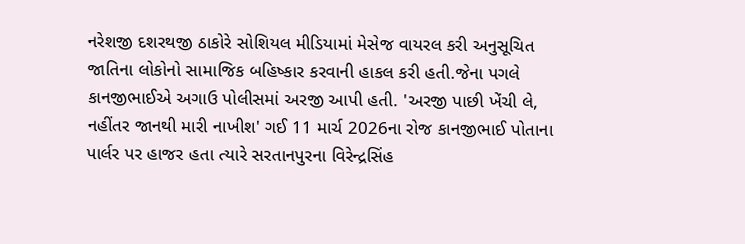નરેશજી દશરથજી ઠાકોરે સોશિયલ મીડિયામાં મેસેજ વાયરલ કરી અનુસૂચિત જાતિના લોકોનો સામાજિક બહિષ્કાર કરવાની હાકલ કરી હતી.જેના પગલે કાનજીભાઈએ અગાઉ પોલીસમાં અરજી આપી હતી. 'અરજી પાછી ખેંચી લે, નહીંતર જાનથી મારી નાખીશ' ગઈ 11 માર્ચ 2026ના રોજ કાનજીભાઈ પોતાના પાર્લર પર હાજર હતા ત્યારે સરતાનપુરના વિરેન્દ્રસિંહ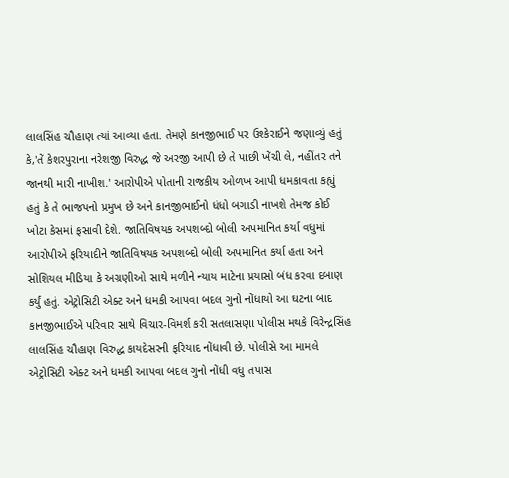લાલસિંહ ચૌહાણ ત્યાં આવ્યા હતા. તેમણે કાનજીભાઈ પર ઉશ્કેરાઈને જણાવ્યું હતું કે,'તેં કેશરપુરાના નરેશજી વિરુદ્ધ જે અરજી આપી છે તે પાછી ખેંચી લે, નહીંતર તને જાનથી મારી નાખીશ.' આરોપીએ પોતાની રાજકીય ઓળખ આપી ધમકાવતા કહ્યું હતું કે તે ભાજપનો પ્રમુખ છે અને કાનજીભાઈનો ધંધો બગાડી નાખશે તેમજ કોઈ ખોટા કેસમાં ફસાવી દેશે. જાતિવિષયક અપશબ્દો બોલી અપમાનિત કર્યા વધુમાં આરોપીએ ફરિયાદીને જાતિવિષયક અપશબ્દો બોલી અપમાનિત કર્યા હતા અને સોશિયલ મીડિયા કે અગ્રણીઓ સાથે મળીને ન્યાય માટેના પ્રયાસો બંધ કરવા દબાણ કર્યું હતું. એટ્રોસિટી એક્ટ અને ધમકી આપવા બદલ ગુનો નોંધાયો આ ઘટના બાદ કાનજીભાઈએ પરિવાર સાથે વિચાર-વિમર્શ કરી સતલાસણા પોલીસ મથકે વિરેન્દ્રસિંહ લાલસિંહ ચૌહાણ વિરુદ્ધ કાયદેસરની ફરિયાદ નોંધાવી છે. પોલીસે આ મામલે એટ્રોસિટી એક્ટ અને ધમકી આપવા બદલ ગુનો નોંધી વધુ તપાસ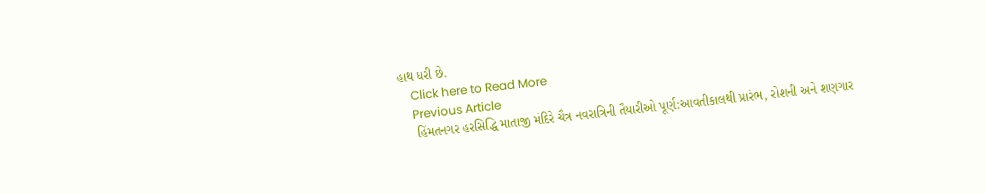હાથ ધરી છે.
    Click here to Read More
    Previous Article
    હિંમતનગર હરસિદ્ધિ માતાજી મંદિરે ચૈત્ર નવરાત્રિની તૈયારીઓ પૂર્ણ:આવતીકાલથી પ્રારંભ, રોશની અને શણગાર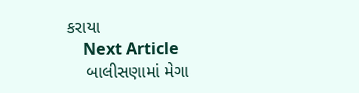કરાયા
    Next Article
    બાલીસણામાં મેગા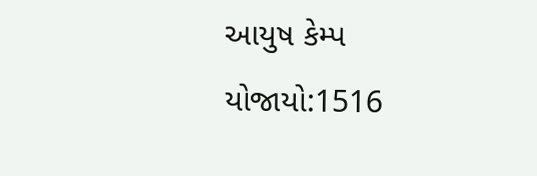આયુષ કેમ્પ યોજાયો:1516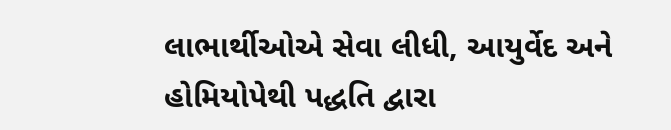લાભાર્થીઓએ સેવા લીધી, આયુર્વેદ અને હોમિયોપેથી પદ્ધતિ દ્વારા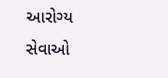આરોગ્ય સેવાઓ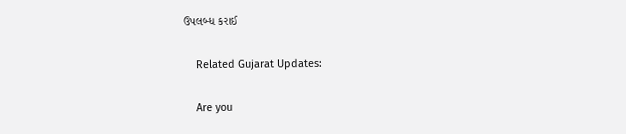ઉપલબ્ધ કરાઈ

    Related Gujarat Updates:

    Are you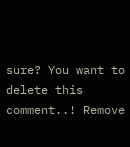sure? You want to delete this comment..! Remove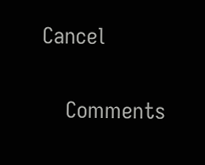Cancel

    Comments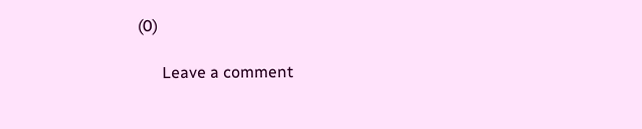(0)

      Leave a comment